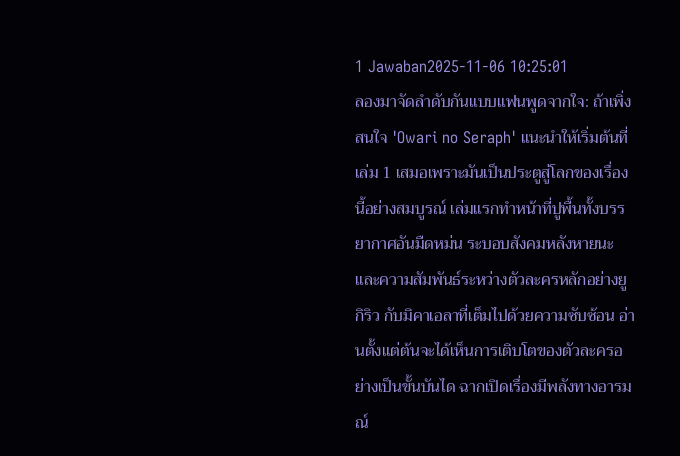1 Jawaban2025-11-06 10:25:01
ลองมาจัดลำดับกันแบบแฟนพูดจากใจ: ถ้าเพิ่งสนใจ 'Owari no Seraph' แนะนำให้เริ่มต้นที่เล่ม 1 เสมอเพราะมันเป็นประตูสู่โลกของเรื่องนี้อย่างสมบูรณ์ เล่มแรกทำหน้าที่ปูพื้นทั้งบรรยากาศอันมืดหม่น ระบอบสังคมหลังหายนะ และความสัมพันธ์ระหว่างตัวละครหลักอย่างยูกิริว กับมิคาเอลาที่เต็มไปด้วยความซับซ้อน อ่านตั้งแต่ต้นจะได้เห็นการเติบโตของตัวละครอย่างเป็นขั้นบันได ฉากเปิดเรื่องมีพลังทางอารมณ์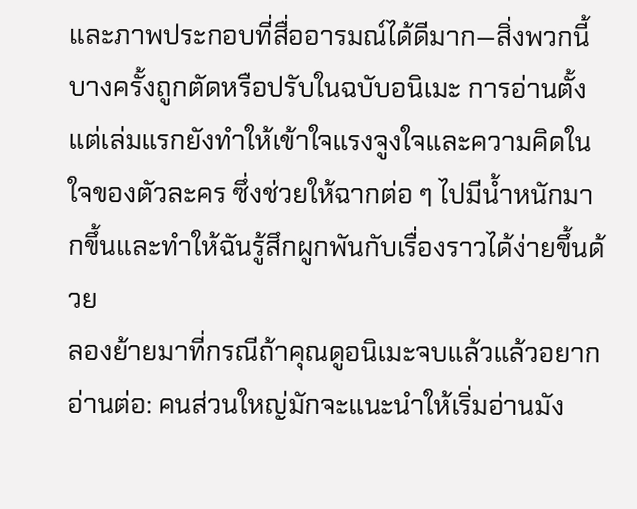และภาพประกอบที่สื่ออารมณ์ได้ดีมาก—สิ่งพวกนี้บางครั้งถูกตัดหรือปรับในฉบับอนิเมะ การอ่านตั้งแต่เล่มแรกยังทำให้เข้าใจแรงจูงใจและความคิดในใจของตัวละคร ซึ่งช่วยให้ฉากต่อ ๆ ไปมีน้ำหนักมากขึ้นและทำให้ฉันรู้สึกผูกพันกับเรื่องราวได้ง่ายขึ้นด้วย
ลองย้ายมาที่กรณีถ้าคุณดูอนิเมะจบแล้วแล้วอยากอ่านต่อ: คนส่วนใหญ่มักจะแนะนำให้เริ่มอ่านมัง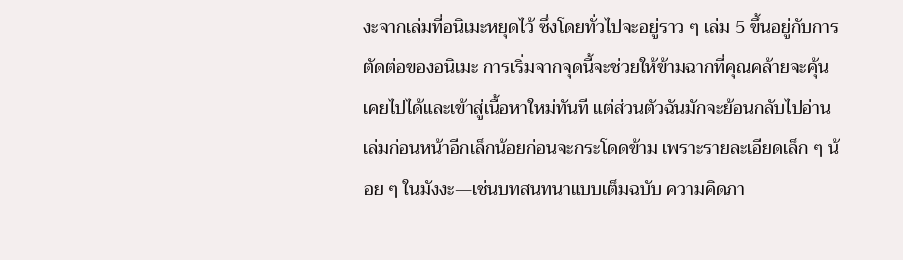งะจากเล่มที่อนิเมะหยุดไว้ ซึ่งโดยทั่วไปจะอยู่ราว ๆ เล่ม 5 ขึ้นอยู่กับการตัดต่อของอนิเมะ การเริ่มจากจุดนี้จะช่วยให้ข้ามฉากที่คุณคล้ายจะคุ้นเคยไปได้และเข้าสู่เนื้อหาใหม่ทันที แต่ส่วนตัวฉันมักจะย้อนกลับไปอ่านเล่มก่อนหน้าอีกเล็กน้อยก่อนจะกระโดดข้าม เพราะรายละเอียดเล็ก ๆ น้อย ๆ ในมังงะ—เช่นบทสนทนาแบบเต็มฉบับ ความคิดภา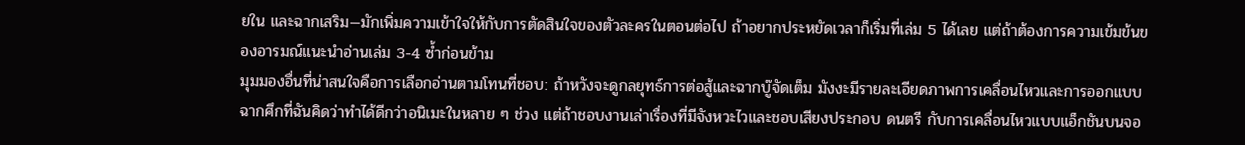ยใน และฉากเสริม—มักเพิ่มความเข้าใจให้กับการตัดสินใจของตัวละครในตอนต่อไป ถ้าอยากประหยัดเวลาก็เริ่มที่เล่ม 5 ได้เลย แต่ถ้าต้องการความเข้มข้นของอารมณ์แนะนำอ่านเล่ม 3-4 ซ้ำก่อนข้าม
มุมมองอื่นที่น่าสนใจคือการเลือกอ่านตามโทนที่ชอบ: ถ้าหวังจะดูกลยุทธ์การต่อสู้และฉากบู๊จัดเต็ม มังงะมีรายละเอียดภาพการเคลื่อนไหวและการออกแบบฉากศึกที่ฉันคิดว่าทำได้ดีกว่าอนิเมะในหลาย ๆ ช่วง แต่ถ้าชอบงานเล่าเรื่องที่มีจังหวะไวและชอบเสียงประกอบ ดนตรี กับการเคลื่อนไหวแบบแอ็กชันบนจอ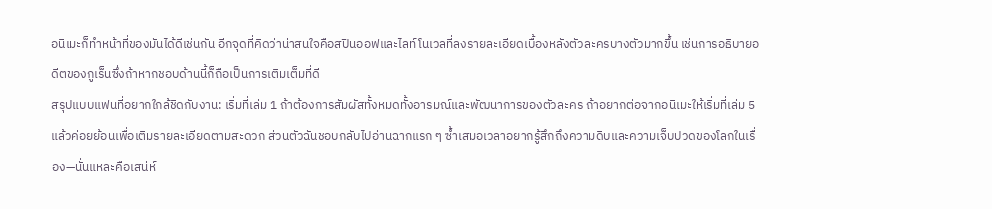อนิเมะก็ทำหน้าที่ของมันได้ดีเช่นกัน อีกจุดที่คิดว่าน่าสนใจคือสปินออฟและไลท์โนเวลที่ลงรายละเอียดเบื้องหลังตัวละครบางตัวมากขึ้น เช่นการอธิบายอดีตของกูเร็นซึ่งถ้าหากชอบด้านนี้ก็ถือเป็นการเติมเต็มที่ดี
สรุปแบบแฟนที่อยากใกล้ชิดกับงาน: เริ่มที่เล่ม 1 ถ้าต้องการสัมผัสทั้งหมดทั้งอารมณ์และพัฒนาการของตัวละคร ถ้าอยากต่อจากอนิเมะให้เริ่มที่เล่ม 5 แล้วค่อยย้อนเพื่อเติมรายละเอียดตามสะดวก ส่วนตัวฉันชอบกลับไปอ่านฉากแรก ๆ ซ้ำเสมอเวลาอยากรู้สึกถึงความดิบและความเจ็บปวดของโลกในเรื่อง—นั่นแหละคือเสน่ห์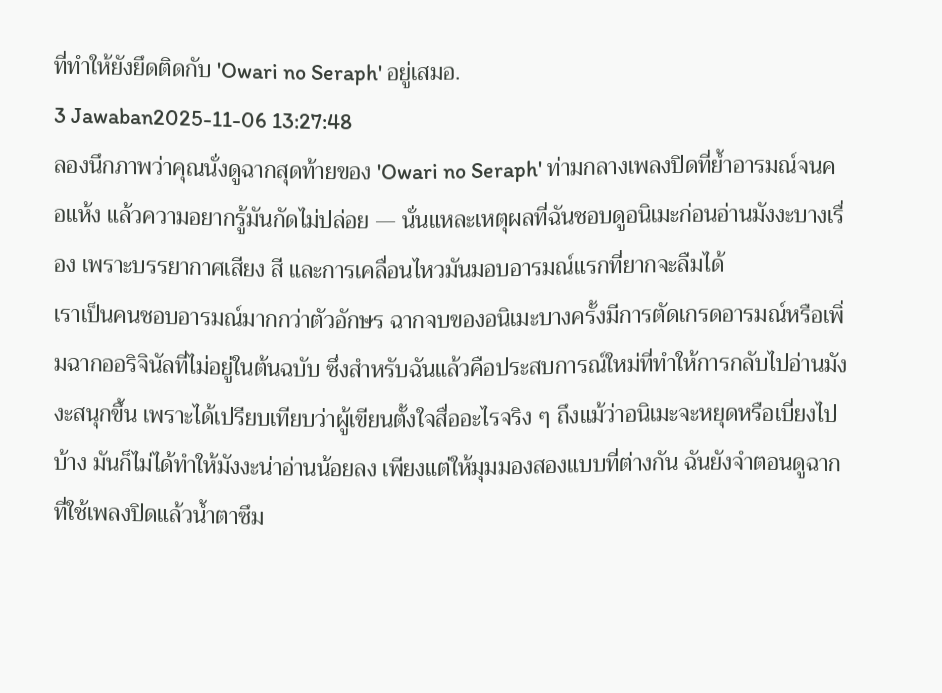ที่ทำให้ยังยึดติดกับ 'Owari no Seraph' อยู่เสมอ.
3 Jawaban2025-11-06 13:27:48
ลองนึกภาพว่าคุณนั่งดูฉากสุดท้ายของ 'Owari no Seraph' ท่ามกลางเพลงปิดที่ย้ำอารมณ์จนคอแห้ง แล้วความอยากรู้มันกัดไม่ปล่อย — นั่นแหละเหตุผลที่ฉันชอบดูอนิเมะก่อนอ่านมังงะบางเรื่อง เพราะบรรยากาศเสียง สี และการเคลื่อนไหวมันมอบอารมณ์แรกที่ยากจะลืมได้
เราเป็นคนชอบอารมณ์มากกว่าตัวอักษร ฉากจบของอนิเมะบางครั้งมีการตัดเกรดอารมณ์หรือเพิ่มฉากออริจินัลที่ไม่อยู่ในต้นฉบับ ซึ่งสำหรับฉันแล้วคือประสบการณ์ใหม่ที่ทำให้การกลับไปอ่านมังงะสนุกขึ้น เพราะได้เปรียบเทียบว่าผู้เขียนตั้งใจสื่ออะไรจริง ๆ ถึงแม้ว่าอนิเมะจะหยุดหรือเบี่ยงไปบ้าง มันก็ไม่ได้ทำให้มังงะน่าอ่านน้อยลง เพียงแต่ให้มุมมองสองแบบที่ต่างกัน ฉันยังจำตอนดูฉากที่ใช้เพลงปิดแล้วน้ำตาซึม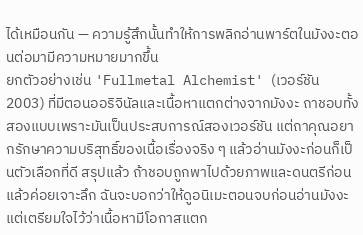ได้เหมือนกัน — ความรู้สึกนั้นทำให้การพลิกอ่านพาร์ตในมังงะตอนต่อมามีความหมายมากขึ้น
ยกตัวอย่างเช่น 'Fullmetal Alchemist' (เวอร์ชัน 2003) ที่มีตอนออริจินัลและเนื้อหาแตกต่างจากมังงะ ถาชอบทั้งสองแบบเพราะมันเป็นประสบการณ์สองเวอร์ชัน แต่ถาคุณอยากรักษาความบริสุทธิ์ของเนื้อเรื่องจริง ๆ แล้วอ่านมังงะก่อนก็เป็นตัวเลือกที่ดี สรุปแล้ว ถ้าชอบถูกพาไปด้วยภาพและดนตรีก่อน แล้วค่อยเจาะลึก ฉันจะบอกว่าให้ดูอนิเมะตอนจบก่อนอ่านมังงะ แต่เตรียมใจไว้ว่าเนื้อหามีโอกาสแตก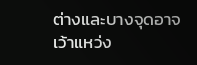ต่างและบางจุดอาจเว้าแหว่ง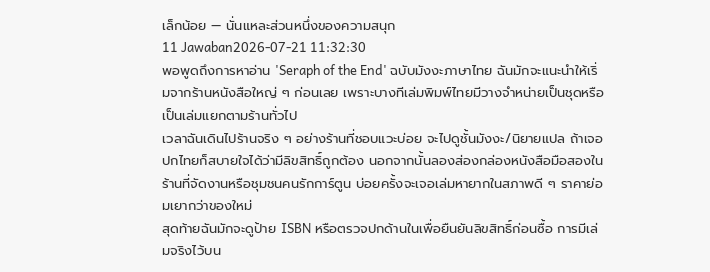เล็กน้อย — นั่นแหละส่วนหนึ่งของความสนุก
11 Jawaban2026-07-21 11:32:30
พอพูดถึงการหาอ่าน 'Seraph of the End' ฉบับมังงะภาษาไทย ฉันมักจะแนะนำให้เริ่มจากร้านหนังสือใหญ่ ๆ ก่อนเลย เพราะบางทีเล่มพิมพ์ไทยมีวางจำหน่ายเป็นชุดหรือเป็นเล่มแยกตามร้านทั่วไป
เวลาฉันเดินไปร้านจริง ๆ อย่างร้านที่ชอบแวะบ่อย จะไปดูชั้นมังงะ/นิยายแปล ถ้าเจอปกไทยก็สบายใจได้ว่ามีลิขสิทธิ์ถูกต้อง นอกจากนั้นลองส่องกล่องหนังสือมือสองในร้านที่จัดงานหรือชุมชนคนรักการ์ตูน บ่อยครั้งจะเจอเล่มหายากในสภาพดี ๆ ราคาย่อมเยากว่าของใหม่
สุดท้ายฉันมักจะดูป้าย ISBN หรือตรวจปกด้านในเพื่อยืนยันลิขสิทธิ์ก่อนซื้อ การมีเล่มจริงไว้บน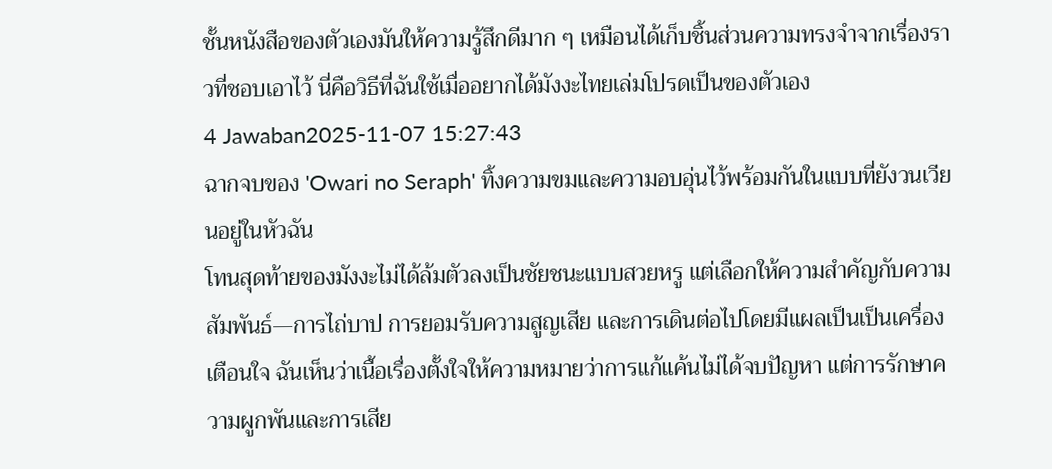ชั้นหนังสือของตัวเองมันให้ความรู้สึกดีมาก ๆ เหมือนได้เก็บชิ้นส่วนความทรงจำจากเรื่องราวที่ชอบเอาไว้ นี่คือวิธีที่ฉันใช้เมื่ออยากได้มังงะไทยเล่มโปรดเป็นของตัวเอง
4 Jawaban2025-11-07 15:27:43
ฉากจบของ 'Owari no Seraph' ทิ้งความขมและความอบอุ่นไว้พร้อมกันในแบบที่ยังวนเวียนอยู่ในหัวฉัน
โทนสุดท้ายของมังงะไม่ได้ล้มตัวลงเป็นชัยชนะแบบสวยหรู แต่เลือกให้ความสำคัญกับความสัมพันธ์—การไถ่บาป การยอมรับความสูญเสีย และการเดินต่อไปโดยมีแผลเป็นเป็นเครื่องเตือนใจ ฉันเห็นว่าเนื้อเรื่องตั้งใจให้ความหมายว่าการแก้แค้นไม่ได้จบปัญหา แต่การรักษาความผูกพันและการเสีย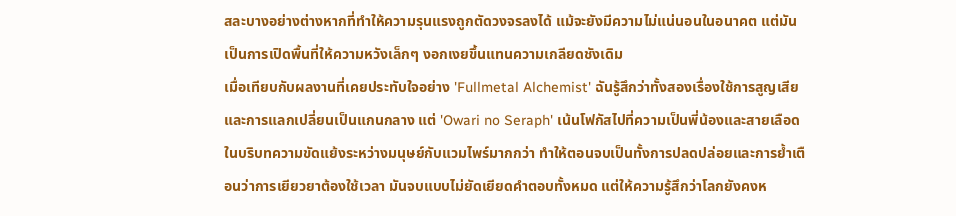สละบางอย่างต่างหากที่ทำให้ความรุนแรงถูกตัดวงจรลงได้ แม้จะยังมีความไม่แน่นอนในอนาคต แต่มันเป็นการเปิดพื้นที่ให้ความหวังเล็กๆ งอกเงยขึ้นแทนความเกลียดชังเดิม
เมื่อเทียบกับผลงานที่เคยประทับใจอย่าง 'Fullmetal Alchemist' ฉันรู้สึกว่าทั้งสองเรื่องใช้การสูญเสียและการแลกเปลี่ยนเป็นแกนกลาง แต่ 'Owari no Seraph' เน้นโฟกัสไปที่ความเป็นพี่น้องและสายเลือดในบริบทความขัดแย้งระหว่างมนุษย์กับแวมไพร์มากกว่า ทำให้ตอนจบเป็นทั้งการปลดปล่อยและการย้ำเตือนว่าการเยียวยาต้องใช้เวลา มันจบแบบไม่ยัดเยียดคำตอบทั้งหมด แต่ให้ความรู้สึกว่าโลกยังคงห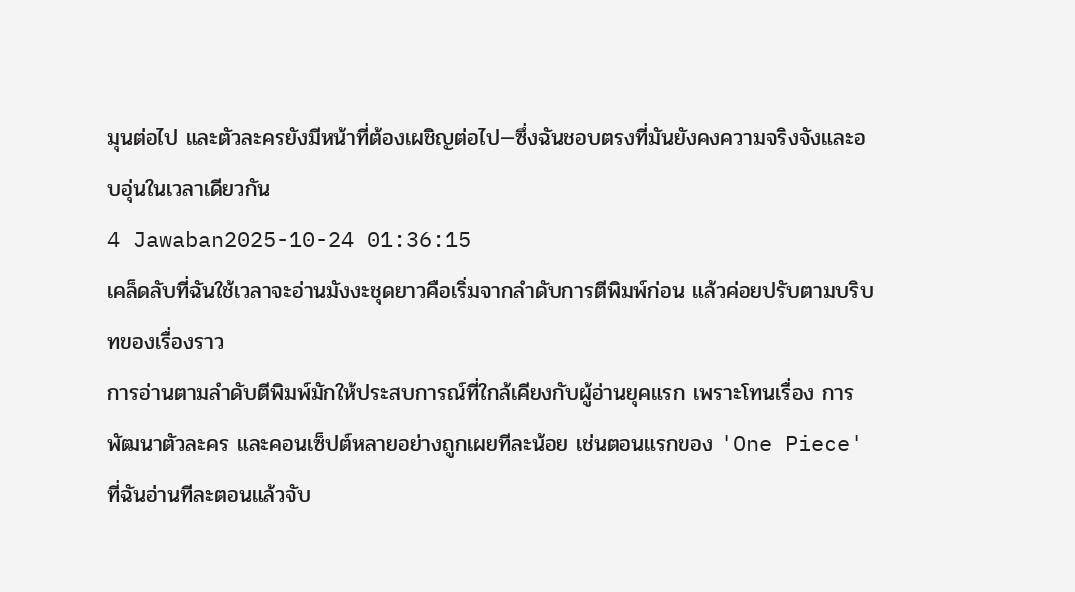มุนต่อไป และตัวละครยังมีหน้าที่ต้องเผชิญต่อไป—ซึ่งฉันชอบตรงที่มันยังคงความจริงจังและอบอุ่นในเวลาเดียวกัน
4 Jawaban2025-10-24 01:36:15
เคล็ดลับที่ฉันใช้เวลาจะอ่านมังงะชุดยาวคือเริ่มจากลำดับการตีพิมพ์ก่อน แล้วค่อยปรับตามบริบทของเรื่องราว
การอ่านตามลำดับตีพิมพ์มักให้ประสบการณ์ที่ใกล้เคียงกับผู้อ่านยุคแรก เพราะโทนเรื่อง การพัฒนาตัวละคร และคอนเซ็ปต์หลายอย่างถูกเผยทีละน้อย เช่นตอนแรกของ 'One Piece' ที่ฉันอ่านทีละตอนแล้วจับ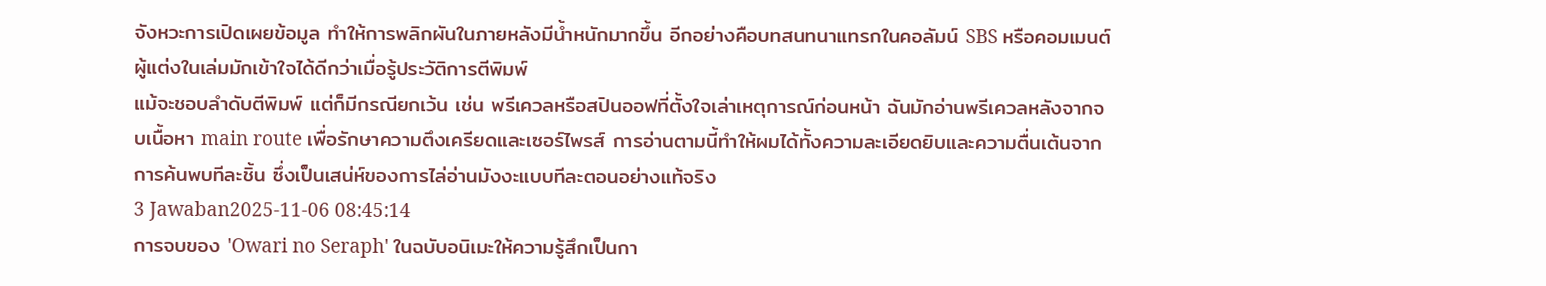จังหวะการเปิดเผยข้อมูล ทำให้การพลิกผันในภายหลังมีน้ำหนักมากขึ้น อีกอย่างคือบทสนทนาแทรกในคอลัมน์ SBS หรือคอมเมนต์ผู้แต่งในเล่มมักเข้าใจได้ดีกว่าเมื่อรู้ประวัติการตีพิมพ์
แม้จะชอบลำดับตีพิมพ์ แต่ก็มีกรณียกเว้น เช่น พรีเควลหรือสปินออฟที่ตั้งใจเล่าเหตุการณ์ก่อนหน้า ฉันมักอ่านพรีเควลหลังจากจบเนื้อหา main route เพื่อรักษาความตึงเครียดและเซอร์ไพรส์ การอ่านตามนี้ทำให้ผมได้ทั้งความละเอียดยิบและความตื่นเต้นจากการค้นพบทีละชิ้น ซึ่งเป็นเสน่ห์ของการไล่อ่านมังงะแบบทีละตอนอย่างแท้จริง
3 Jawaban2025-11-06 08:45:14
การจบของ 'Owari no Seraph' ในฉบับอนิเมะให้ความรู้สึกเป็นกา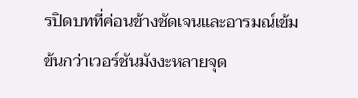รปิดบทที่ค่อนข้างชัดเจนและอารมณ์เข้มข้นกว่าเวอร์ชันมังงะหลายจุด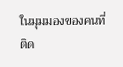ในมุมมองของคนที่ติด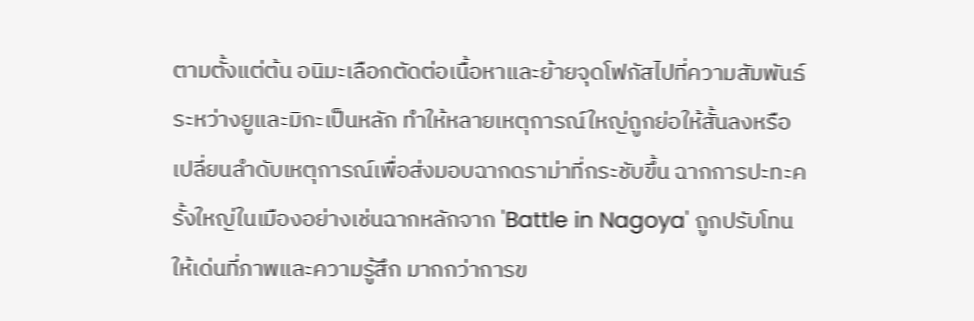ตามตั้งแต่ต้น อนิมะเลือกตัดต่อเนื้อหาและย้ายจุดโฟกัสไปที่ความสัมพันธ์ระหว่างยูและมิกะเป็นหลัก ทำให้หลายเหตุการณ์ใหญ่ถูกย่อให้สั้นลงหรือเปลี่ยนลำดับเหตุการณ์เพื่อส่งมอบฉากดราม่าที่กระชับขึ้น ฉากการปะทะครั้งใหญ่ในเมืองอย่างเช่นฉากหลักจาก 'Battle in Nagoya' ถูกปรับโทนให้เด่นที่ภาพและความรู้สึก มากกว่าการข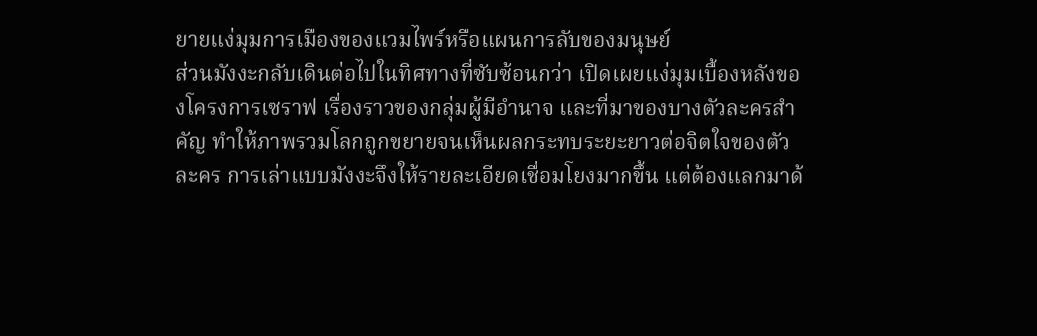ยายแง่มุมการเมืองของแวมไพร์หรือแผนการลับของมนุษย์
ส่วนมังงะกลับเดินต่อไปในทิศทางที่ซับซ้อนกว่า เปิดเผยแง่มุมเบื้องหลังของโครงการเซราฟ เรื่องราวของกลุ่มผู้มีอำนาจ และที่มาของบางตัวละครสำคัญ ทำให้ภาพรวมโลกถูกขยายจนเห็นผลกระทบระยะยาวต่อจิตใจของตัวละคร การเล่าแบบมังงะจึงให้รายละเอียดเชื่อมโยงมากขึ้น แต่ต้องแลกมาด้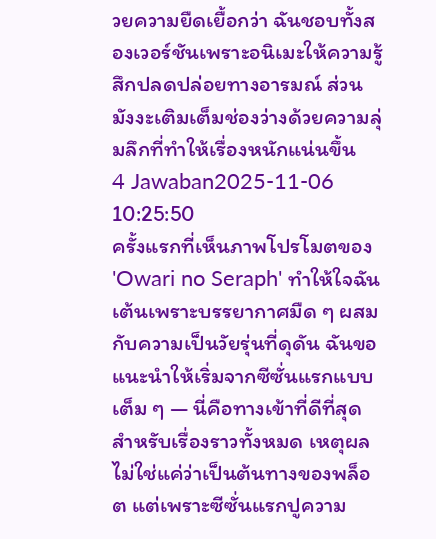วยความยืดเยื้อกว่า ฉันชอบทั้งสองเวอร์ชันเพราะอนิเมะให้ความรู้สึกปลดปล่อยทางอารมณ์ ส่วนมังงะเติมเต็มช่องว่างด้วยความลุ่มลึกที่ทำให้เรื่องหนักแน่นขึ้น
4 Jawaban2025-11-06 10:25:50
ครั้งแรกที่เห็นภาพโปรโมตของ 'Owari no Seraph' ทำให้ใจฉันเต้นเพราะบรรยากาศมืด ๆ ผสมกับความเป็นวัยรุ่นที่ดุดัน ฉันขอแนะนำให้เริ่มจากซีซั่นแรกแบบเต็ม ๆ — นี่คือทางเข้าที่ดีที่สุดสำหรับเรื่องราวทั้งหมด เหตุผลไม่ใช่แค่ว่าเป็นต้นทางของพล็อต แต่เพราะซีซั่นแรกปูความ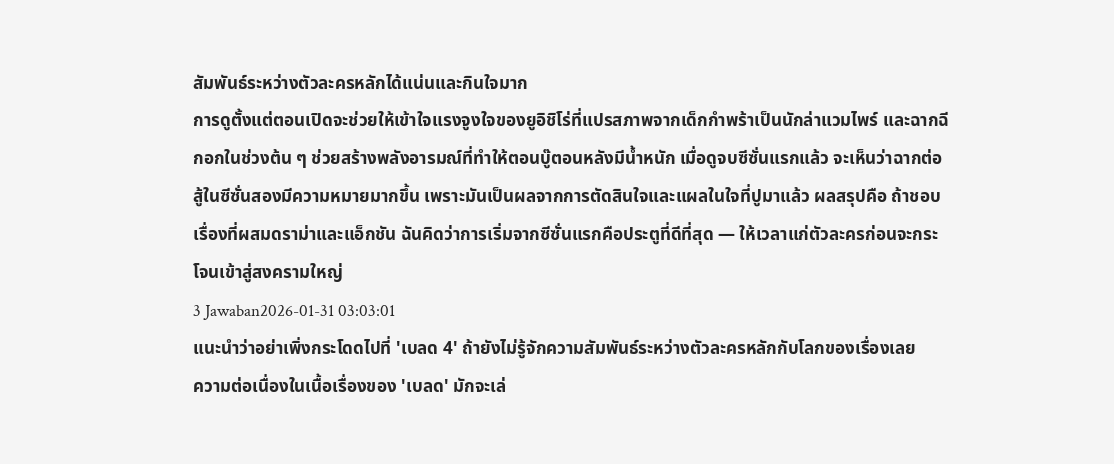สัมพันธ์ระหว่างตัวละครหลักได้แน่นและกินใจมาก
การดูตั้งแต่ตอนเปิดจะช่วยให้เข้าใจแรงจูงใจของยูอิชิโร่ที่แปรสภาพจากเด็กกำพร้าเป็นนักล่าแวมไพร์ และฉากฉีกอกในช่วงต้น ๆ ช่วยสร้างพลังอารมณ์ที่ทำให้ตอนบู๊ตอนหลังมีน้ำหนัก เมื่อดูจบซีซั่นแรกแล้ว จะเห็นว่าฉากต่อสู้ในซีซั่นสองมีความหมายมากขึ้น เพราะมันเป็นผลจากการตัดสินใจและแผลในใจที่ปูมาแล้ว ผลสรุปคือ ถ้าชอบเรื่องที่ผสมดราม่าและแอ็กชัน ฉันคิดว่าการเริ่มจากซีซั่นแรกคือประตูที่ดีที่สุด — ให้เวลาแก่ตัวละครก่อนจะกระโจนเข้าสู่สงครามใหญ่
3 Jawaban2026-01-31 03:03:01
แนะนำว่าอย่าเพิ่งกระโดดไปที่ 'เบลด 4' ถ้ายังไม่รู้จักความสัมพันธ์ระหว่างตัวละครหลักกับโลกของเรื่องเลย
ความต่อเนื่องในเนื้อเรื่องของ 'เบลด' มักจะเล่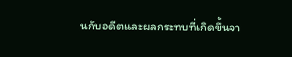นกับอดีตและผลกระทบที่เกิดขึ้นจา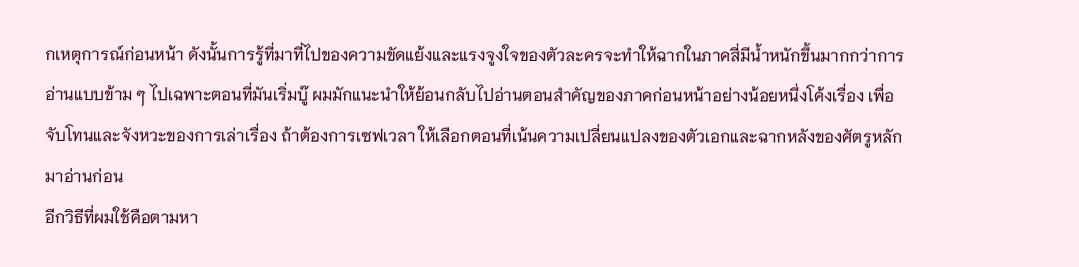กเหตุการณ์ก่อนหน้า ดังนั้นการรู้ที่มาที่ไปของความขัดแย้งและแรงจูงใจของตัวละครจะทำให้ฉากในภาคสี่มีน้ำหนักขึ้นมากกว่าการอ่านแบบข้าม ๆ ไปเฉพาะตอนที่มันเริ่มบู๊ ผมมักแนะนำให้ย้อนกลับไปอ่านตอนสำคัญของภาคก่อนหน้าอย่างน้อยหนึ่งโค้งเรื่อง เพื่อจับโทนและจังหวะของการเล่าเรื่อง ถ้าต้องการเซฟเวลา ให้เลือกตอนที่เน้นความเปลี่ยนแปลงของตัวเอกและฉากหลังของศัตรูหลักมาอ่านก่อน
อีกวิธีที่ผมใช้คือตามหา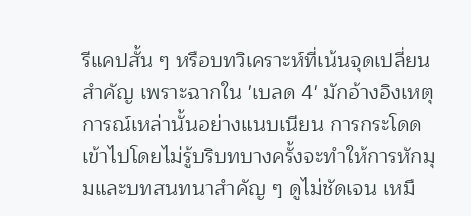รีแคปสั้น ๆ หรือบทวิเคราะห์ที่เน้นจุดเปลี่ยนสำคัญ เพราะฉากใน 'เบลด 4' มักอ้างอิงเหตุการณ์เหล่านั้นอย่างแนบเนียน การกระโดดเข้าไปโดยไม่รู้บริบทบางครั้งจะทำให้การหักมุมและบทสนทนาสำคัญ ๆ ดูไม่ชัดเจน เหมื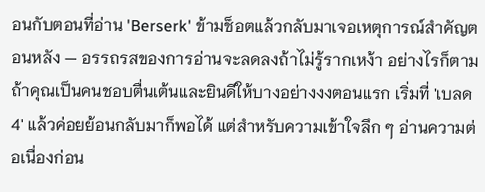อนกับตอนที่อ่าน 'Berserk' ข้ามช็อตแล้วกลับมาเจอเหตุการณ์สำคัญตอนหลัง — อรรถรสของการอ่านจะลดลงถ้าไม่รู้รากเหง้า อย่างไรก็ตาม ถ้าคุณเป็นคนชอบตื่นเต้นและยินดีให้บางอย่างงงตอนแรก เริ่มที่ 'เบลด 4' แล้วค่อยย้อนกลับมาก็พอได้ แต่สำหรับความเข้าใจลึก ๆ อ่านความต่อเนื่องก่อน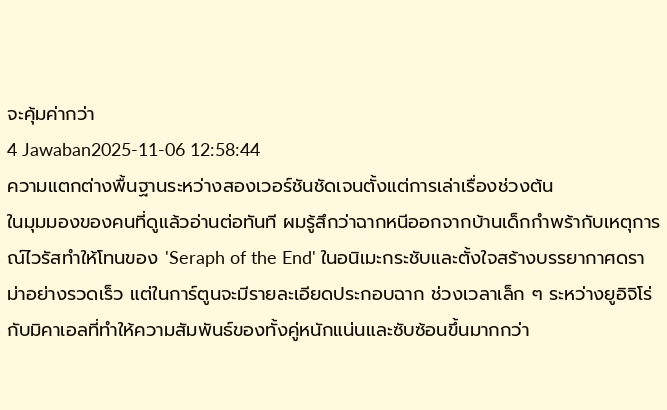จะคุ้มค่ากว่า
4 Jawaban2025-11-06 12:58:44
ความแตกต่างพื้นฐานระหว่างสองเวอร์ชันชัดเจนตั้งแต่การเล่าเรื่องช่วงต้น
ในมุมมองของคนที่ดูแล้วอ่านต่อทันที ผมรู้สึกว่าฉากหนีออกจากบ้านเด็กกำพร้ากับเหตุการณ์ไวรัสทำให้โทนของ 'Seraph of the End' ในอนิเมะกระชับและตั้งใจสร้างบรรยากาศดราม่าอย่างรวดเร็ว แต่ในการ์ตูนจะมีรายละเอียดประกอบฉาก ช่วงเวลาเล็ก ๆ ระหว่างยูอิจิโร่กับมิคาเอลที่ทำให้ความสัมพันธ์ของทั้งคู่หนักแน่นและซับซ้อนขึ้นมากกว่า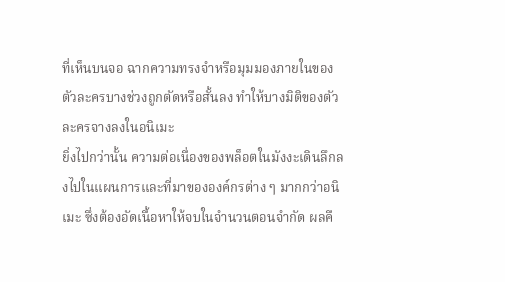ที่เห็นบนจอ ฉากความทรงจำหรือมุมมองภายในของตัวละครบางช่วงถูกตัดหรือสั้นลง ทำให้บางมิติของตัวละครจางลงในอนิเมะ
ยิ่งไปกว่านั้น ความต่อเนื่องของพล็อตในมังงะเดินลึกลงไปในแผนการและที่มาขององค์กรต่าง ๆ มากกว่าอนิเมะ ซึ่งต้องอัดเนื้อหาให้จบในจำนวนตอนจำกัด ผลคื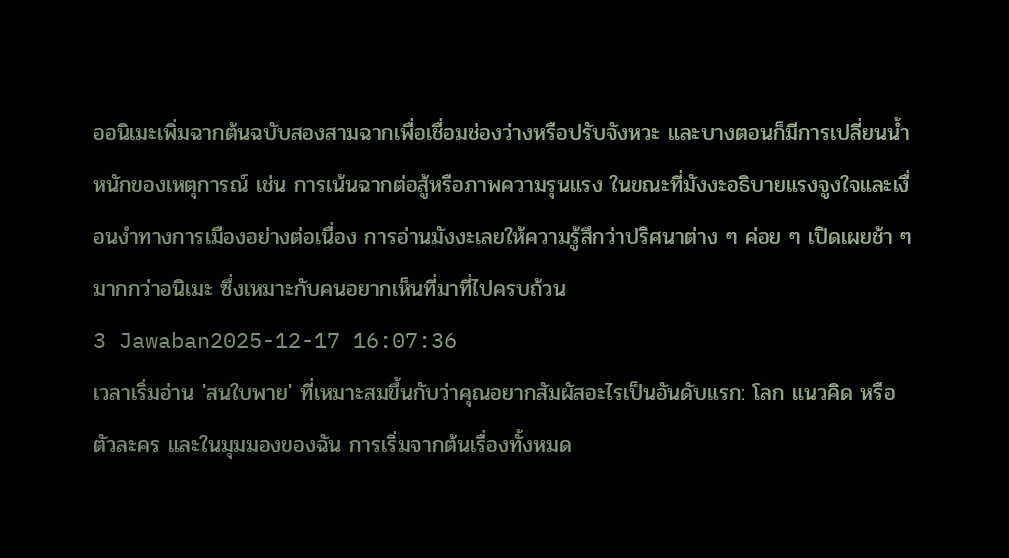ออนิเมะเพิ่มฉากต้นฉบับสองสามฉากเพื่อเชื่อมช่องว่างหรือปรับจังหวะ และบางตอนก็มีการเปลี่ยนน้ำหนักของเหตุการณ์ เช่น การเน้นฉากต่อสู้หรือภาพความรุนแรง ในขณะที่มังงะอธิบายแรงจูงใจและเงื่อนงำทางการเมืองอย่างต่อเนื่อง การอ่านมังงะเลยให้ความรู้สึกว่าปริศนาต่าง ๆ ค่อย ๆ เปิดเผยช้า ๆ มากกว่าอนิเมะ ซึ่งเหมาะกับคนอยากเห็นที่มาที่ไปครบถ้วน
3 Jawaban2025-12-17 16:07:36
เวลาเริ่มอ่าน 'สนใบพาย' ที่เหมาะสมขึ้นกับว่าคุณอยากสัมผัสอะไรเป็นอันดับแรก: โลก แนวคิด หรือตัวละคร และในมุมมองของฉัน การเริ่มจากต้นเรื่องทั้งหมด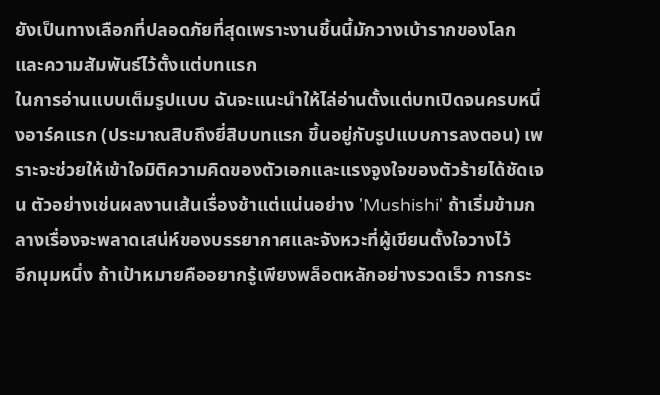ยังเป็นทางเลือกที่ปลอดภัยที่สุดเพราะงานชิ้นนี้มักวางเบ้ารากของโลกและความสัมพันธ์ไว้ตั้งแต่บทแรก
ในการอ่านแบบเต็มรูปแบบ ฉันจะแนะนำให้ไล่อ่านตั้งแต่บทเปิดจนครบหนึ่งอาร์คแรก (ประมาณสิบถึงยี่สิบบทแรก ขึ้นอยู่กับรูปแบบการลงตอน) เพราะจะช่วยให้เข้าใจมิติความคิดของตัวเอกและแรงจูงใจของตัวร้ายได้ชัดเจน ตัวอย่างเช่นผลงานเส้นเรื่องช้าแต่แน่นอย่าง 'Mushishi' ถ้าเริ่มข้ามกลางเรื่องจะพลาดเสน่ห์ของบรรยากาศและจังหวะที่ผู้เขียนตั้งใจวางไว้
อีกมุมหนึ่ง ถ้าเป้าหมายคืออยากรู้เพียงพล็อตหลักอย่างรวดเร็ว การกระ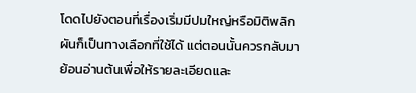โดดไปยังตอนที่เรื่องเริ่มมีปมใหญ่หรือมิติพลิกผันก็เป็นทางเลือกที่ใช้ได้ แต่ตอนนั้นควรกลับมาย้อนอ่านต้นเพื่อให้รายละเอียดและ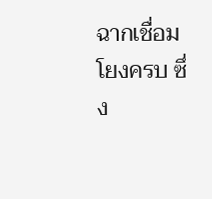ฉากเชื่อมโยงครบ ซึ่ง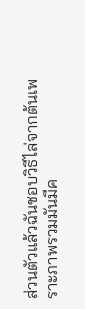ส่วนตัวแล้วฉันชอบวิธีไล่จากต้นเพราะภาพรวมมันมีค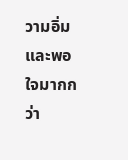วามอิ่มและพอใจมากกว่า